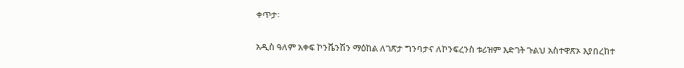ቀጥታ፡

አዲስ ዓለም አቀፍ ኮንቬንሽን ማዕከል ለገጽታ ግንባታና ለኮንፍረንስ ቱሪዝም እድገት ጉልህ አስተዋጽኦ እያበረከተ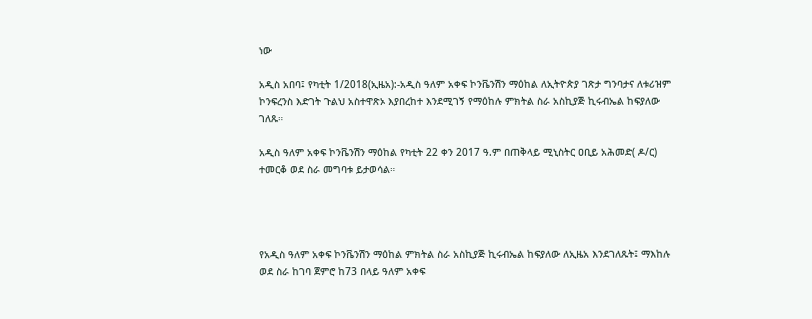ነው

አዲስ አበባ፤ የካቲት 1/2018(ኢዜአ):-አዲስ ዓለም አቀፍ ኮንቬንሽን ማዕከል ለኢትዮጵያ ገጽታ ግንባታና ለቱሪዝም ኮንፍረንስ እድገት ጉልህ አስተዋጽኦ እያበረከተ እንደሚገኝ የማዕከሉ ምክትል ስራ አስኪያጅ ኪሩብኤል ከፍያለው ገለጹ።

አዲስ ዓለም አቀፍ ኮንቬንሽን ማዕከል የካቲት 22 ቀን 2017 ዓ.ም በጠቅላይ ሚኒስትር ዐቢይ አሕመድ( ዶ/ር) ተመርቆ ወደ ስራ መግባቱ ይታወሳል።




የአዲስ ዓለም አቀፍ ኮንቬንሽን ማዕከል ምክትል ስራ አስኪያጅ ኪሩብኤል ከፍያለው ለኢዜአ እንደገለጹት፤ ማእከሉ ወደ ስራ ከገባ ጀምሮ ከ73 በላይ ዓለም አቀፍ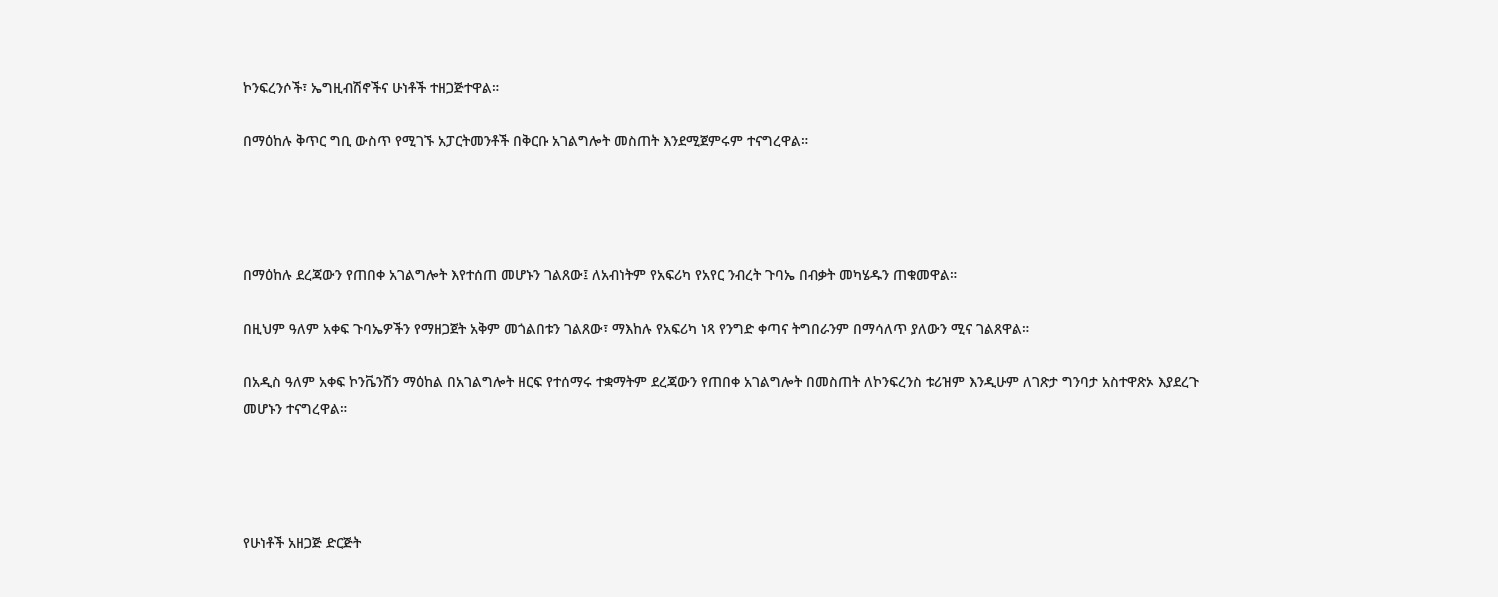ኮንፍረንሶች፣ ኤግዚብሽኖችና ሁነቶች ተዘጋጅተዋል።

በማዕከሉ ቅጥር ግቢ ውስጥ የሚገኙ አፓርትመንቶች በቅርቡ አገልግሎት መስጠት እንደሚጀምሩም ተናግረዋል።




በማዕከሉ ደረጃውን የጠበቀ አገልግሎት እየተሰጠ መሆኑን ገልጸው፤ ለአብነትም የአፍሪካ የአየር ንብረት ጉባኤ በብቃት መካሄዱን ጠቁመዋል።

በዚህም ዓለም አቀፍ ጉባኤዎችን የማዘጋጀት አቅም መጎልበቱን ገልጸው፣ ማእከሉ የአፍሪካ ነጻ የንግድ ቀጣና ትግበራንም በማሳለጥ ያለውን ሚና ገልጸዋል።

በአዲስ ዓለም አቀፍ ኮንቬንሽን ማዕከል በአገልግሎት ዘርፍ የተሰማሩ ተቋማትም ደረጃውን የጠበቀ አገልግሎት በመስጠት ለኮንፍረንስ ቱሪዝም እንዲሁም ለገጽታ ግንባታ አስተዋጽኦ እያደረጉ መሆኑን ተናግረዋል።




የሁነቶች አዘጋጅ ድርጅት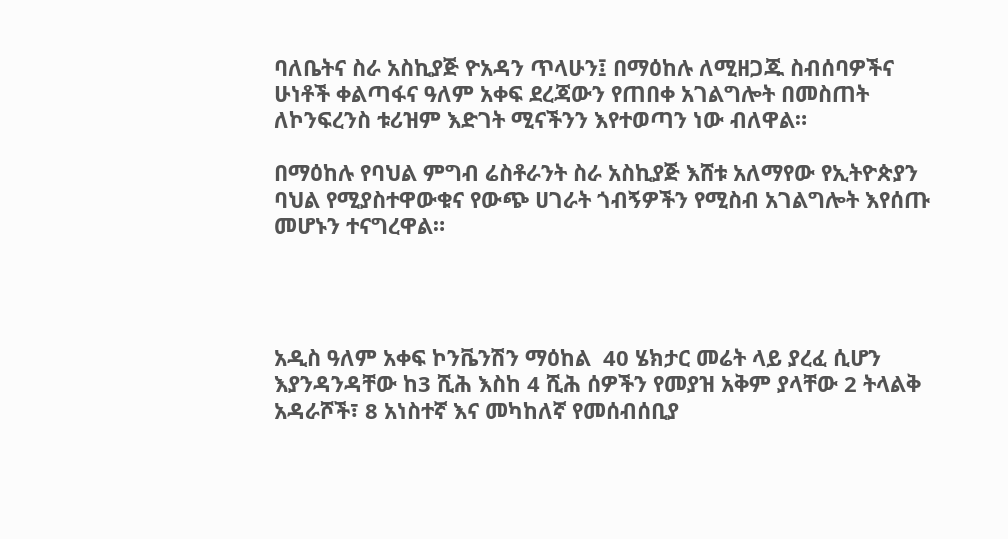ባለቤትና ስራ አስኪያጅ ዮአዳን ጥላሁን፤ በማዕከሉ ለሚዘጋጁ ስብሰባዎችና ሁነቶች ቀልጣፋና ዓለም አቀፍ ደረጃውን የጠበቀ አገልግሎት በመስጠት ለኮንፍረንስ ቱሪዝም እድገት ሚናችንን እየተወጣን ነው ብለዋል።

በማዕከሉ የባህል ምግብ ሬስቶራንት ስራ አስኪያጅ እሸቱ አለማየው የኢትዮጵያን ባህል የሚያስተዋውቁና የውጭ ሀገራት ጎብኝዎችን የሚስብ አገልግሎት እየሰጡ መሆኑን ተናግረዋል።




አዲስ ዓለም አቀፍ ኮንቬንሽን ማዕከል  40 ሄክታር መሬት ላይ ያረፈ ሲሆን እያንዳንዳቸው ከ3 ሺሕ እስከ 4 ሺሕ ሰዎችን የመያዝ አቅም ያላቸው 2 ትላልቅ አዳራሾች፣ 8 አነስተኛ እና መካከለኛ የመሰብሰቢያ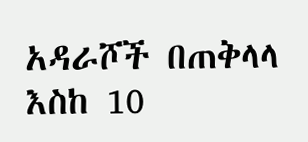አዳራሾች በጠቅላላ እስከ 10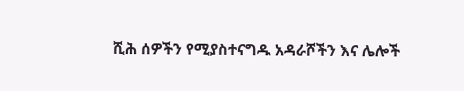ሺሕ ሰዎችን የሚያስተናግዱ አዳራሾችን እና ሌሎች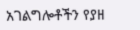አገልግሎቶችን የያዘ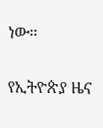ነው።

የኢትዮጵያ ዜና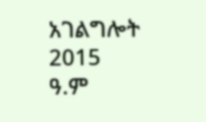አገልግሎት
2015
ዓ.ም